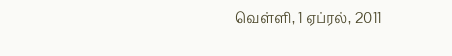வெள்ளி, 1 ஏப்ரல், 2011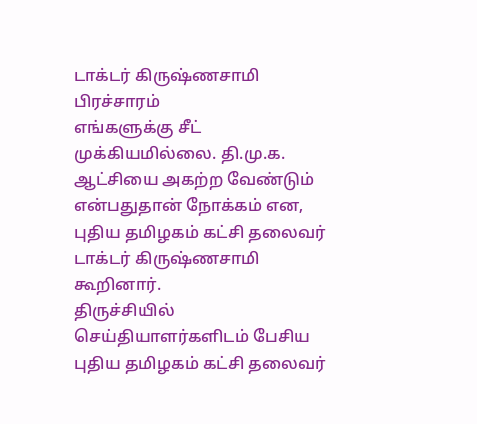டாக்டர் கிருஷ்ணசாமி பிரச்சாரம்
எங்களுக்கு சீட் முக்கியமில்லை. தி.மு.க. ஆட்சியை அகற்ற வேண்டும் என்பதுதான் நோக்கம் என, புதிய தமிழகம் கட்சி தலைவர் டாக்டர் கிருஷ்ணசாமி கூறினார்.
திருச்சியில் செய்தியாளர்களிடம் பேசிய புதிய தமிழகம் கட்சி தலைவர்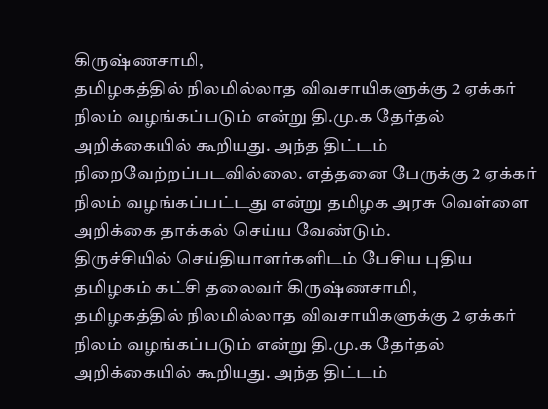கிருஷ்ணசாமி,
தமிழகத்தில் நிலமில்லாத விவசாயிகளுக்கு 2 ஏக்கர் நிலம் வழங்கப்படும் என்று தி.மு.க தேர்தல் அறிக்கையில் கூறியது. அந்த திட்டம் நிறைவேற்றப்படவில்லை. எத்தனை பேருக்கு 2 ஏக்கர் நிலம் வழங்கப்பட்டது என்று தமிழக அரசு வெள்ளை அறிக்கை தாக்கல் செய்ய வேண்டும்.
திருச்சியில் செய்தியாளர்களிடம் பேசிய புதிய தமிழகம் கட்சி தலைவர் கிருஷ்ணசாமி,
தமிழகத்தில் நிலமில்லாத விவசாயிகளுக்கு 2 ஏக்கர் நிலம் வழங்கப்படும் என்று தி.மு.க தேர்தல் அறிக்கையில் கூறியது. அந்த திட்டம்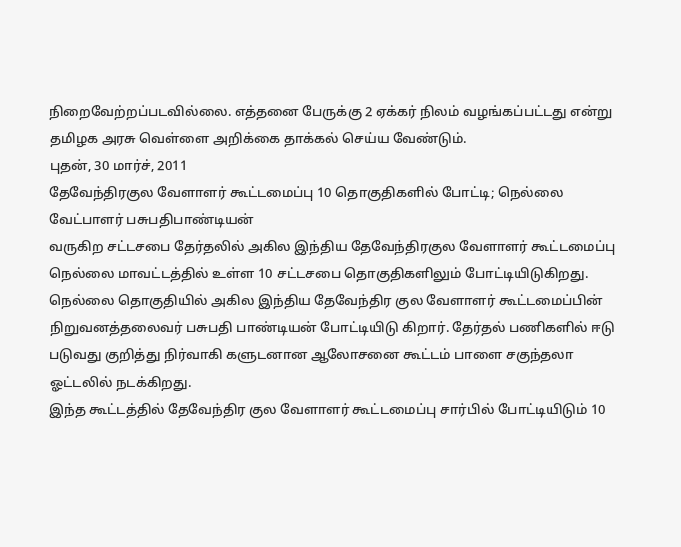நிறைவேற்றப்படவில்லை. எத்தனை பேருக்கு 2 ஏக்கர் நிலம் வழங்கப்பட்டது என்று தமிழக அரசு வெள்ளை அறிக்கை தாக்கல் செய்ய வேண்டும்.
புதன், 30 மார்ச், 2011
தேவேந்திரகுல வேளாளர் கூட்டமைப்பு 10 தொகுதிகளில் போட்டி; நெல்லை வேட்பாளர் பசுபதிபாண்டியன்
வருகிற சட்டசபை தேர்தலில் அகில இந்திய தேவேந்திரகுல வேளாளர் கூட்டமைப்பு நெல்லை மாவட்டத்தில் உள்ள 10 சட்டசபை தொகுதிகளிலும் போட்டியிடுகிறது.
நெல்லை தொகுதியில் அகில இந்திய தேவேந்திர குல வேளாளர் கூட்டமைப்பின் நிறுவனத்தலைவர் பசுபதி பாண்டியன் போட்டியிடு கிறார். தேர்தல் பணிகளில் ஈடு படுவது குறித்து நிர்வாகி களுடனான ஆலோசனை கூட்டம் பாளை சகுந்தலா ஓட்டலில் நடக்கிறது.
இந்த கூட்டத்தில் தேவேந்திர குல வேளாளர் கூட்டமைப்பு சார்பில் போட்டியிடும் 10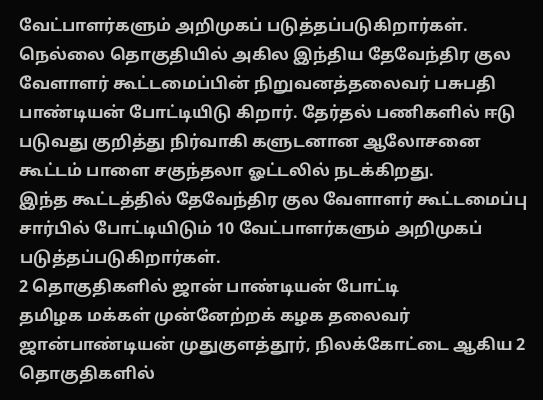வேட்பாளர்களும் அறிமுகப் படுத்தப்படுகிறார்கள்.
நெல்லை தொகுதியில் அகில இந்திய தேவேந்திர குல வேளாளர் கூட்டமைப்பின் நிறுவனத்தலைவர் பசுபதி பாண்டியன் போட்டியிடு கிறார். தேர்தல் பணிகளில் ஈடு படுவது குறித்து நிர்வாகி களுடனான ஆலோசனை கூட்டம் பாளை சகுந்தலா ஓட்டலில் நடக்கிறது.
இந்த கூட்டத்தில் தேவேந்திர குல வேளாளர் கூட்டமைப்பு சார்பில் போட்டியிடும் 10 வேட்பாளர்களும் அறிமுகப் படுத்தப்படுகிறார்கள்.
2 தொகுதிகளில் ஜான் பாண்டியன் போட்டி
தமிழக மக்கள் முன்னேற்றக் கழக தலைவர் ஜான்பாண்டியன் முதுகுளத்தூர், நிலக்கோட்டை ஆகிய 2 தொகுதிகளில்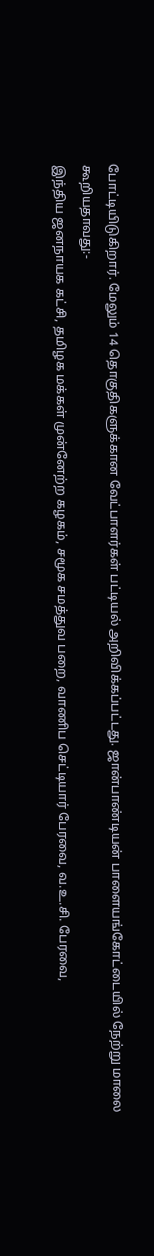போட்டியிடுகிறார். மேலும் 14 தொகுதிகளுக்கான வேட்பாளர்கள் பட்டியல் அறிவிக்கப்பட்டது. ஜான்பாண்டியன் பாளையங்கோட்டையில் நேற்று மாலை கூறியதாவது:-
இந்திய ஜனநாயக கட்சி, தமிழக மக்கள் முன்னேற்ற கழகம், சமூக சமத்துவ பறை, வாணிப செட்டியார் பேரவை, வ.உ.சி. பேரவை,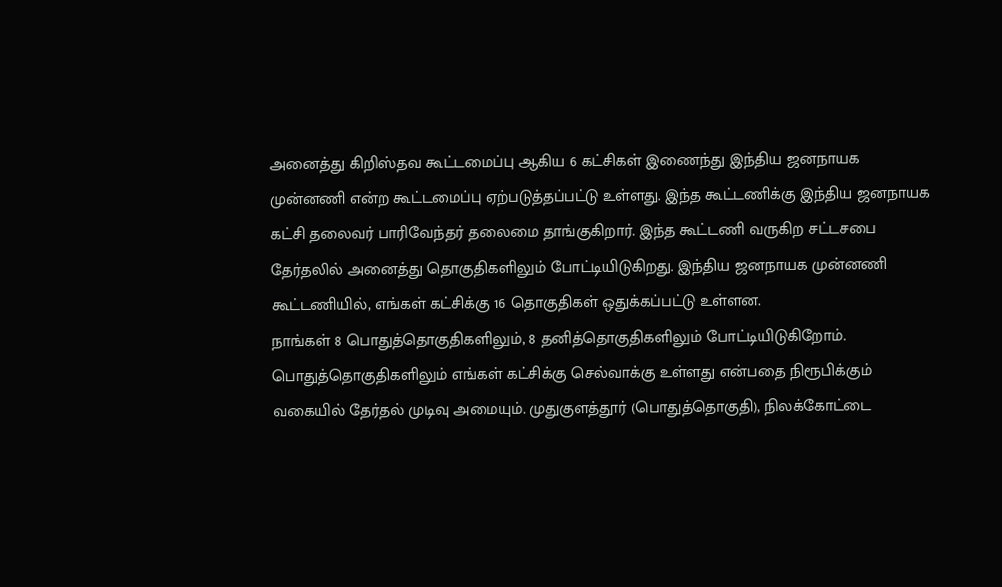அனைத்து கிறிஸ்தவ கூட்டமைப்பு ஆகிய 6 கட்சிகள் இணைந்து இந்திய ஜனநாயக முன்னணி என்ற கூட்டமைப்பு ஏற்படுத்தப்பட்டு உள்ளது. இந்த கூட்டணிக்கு இந்திய ஜனநாயக கட்சி தலைவர் பாரிவேந்தர் தலைமை தாங்குகிறார். இந்த கூட்டணி வருகிற சட்டசபை தேர்தலில் அனைத்து தொகுதிகளிலும் போட்டியிடுகிறது. இந்திய ஜனநாயக முன்னணி கூட்டணியில், எங்கள் கட்சிக்கு 16 தொகுதிகள் ஒதுக்கப்பட்டு உள்ளன.
நாங்கள் 8 பொதுத்தொகுதிகளிலும், 8 தனித்தொகுதிகளிலும் போட்டியிடுகிறோம். பொதுத்தொகுதிகளிலும் எங்கள் கட்சிக்கு செல்வாக்கு உள்ளது என்பதை நிரூபிக்கும் வகையில் தேர்தல் முடிவு அமையும். முதுகுளத்தூர் (பொதுத்தொகுதி), நிலக்கோட்டை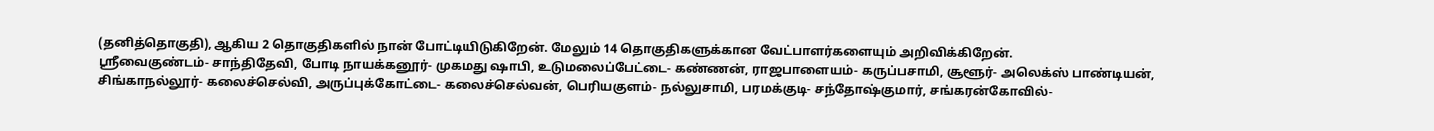(தனித்தொகுதி), ஆகிய 2 தொகுதிகளில் நான் போட்டியிடுகிறேன். மேலும் 14 தொகுதிகளுக்கான வேட்பாளர்களையும் அறிவிக்கிறேன்.
ஸ்ரீவைகுண்டம்- சாந்திதேவி, போடி நாயக்கனூர்- முகமது ஷாபி, உடுமலைப்பேட்டை- கண்ணன், ராஜபாளையம்- கருப்பசாமி, சூளூர்- அலெக்ஸ் பாண்டியன், சிங்காநல்லூர்- கலைச்செல்வி, அருப்புக்கோட்டை- கலைச்செல்வன், பெரியகுளம்- நல்லுசாமி, பரமக்குடி- சந்தோஷ்குமார், சங்கரன்கோவில்-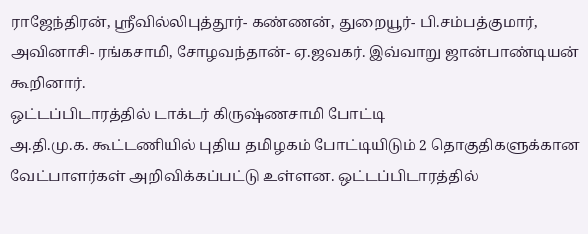ராஜேந்திரன், ஸ்ரீவில்லிபுத்தூர்- கண்ணன், துறையூர்- பி.சம்பத்குமார், அவினாசி- ரங்கசாமி, சோழவந்தான்- ஏ.ஜவகர். இவ்வாறு ஜான்பாண்டியன் கூறினார்.
ஒட்டப்பிடாரத்தில் டாக்டர் கிருஷ்ணசாமி போட்டி
அ.தி.மு.க. கூட்டணியில் புதிய தமிழகம் போட்டியிடும் 2 தொகுதிகளுக்கான வேட்பாளர்கள் அறிவிக்கப்பட்டு உள்ளன. ஒட்டப்பிடாரத்தில்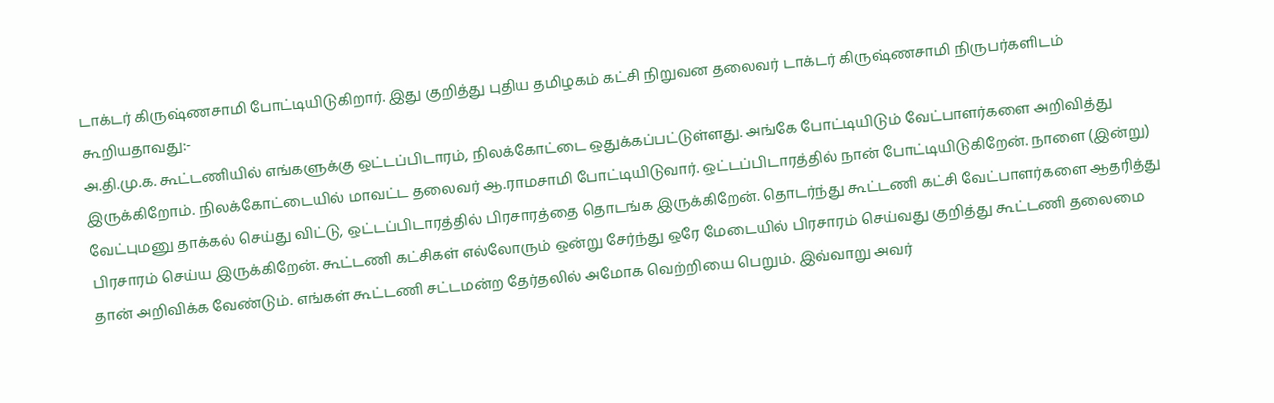டாக்டர் கிருஷ்ணசாமி போட்டியிடுகிறார். இது குறித்து புதிய தமிழகம் கட்சி நிறுவன தலைவர் டாக்டர் கிருஷ்ணசாமி நிருபர்களிடம் கூறியதாவது:-
அ.தி.மு.க. கூட்டணியில் எங்களுக்கு ஒட்டப்பிடாரம், நிலக்கோட்டை ஒதுக்கப்பட்டுள்ளது. அங்கே போட்டியிடும் வேட்பாளர்களை அறிவித்து இருக்கிறோம். நிலக்கோட்டையில் மாவட்ட தலைவர் ஆ.ராமசாமி போட்டியிடுவார். ஒட்டப்பிடாரத்தில் நான் போட்டியிடுகிறேன். நாளை (இன்று) வேட்புமனு தாக்கல் செய்து விட்டு, ஒட்டப்பிடாரத்தில் பிரசாரத்தை தொடங்க இருக்கிறேன். தொடர்ந்து கூட்டணி கட்சி வேட்பாளர்களை ஆதரித்து பிரசாரம் செய்ய இருக்கிறேன். கூட்டணி கட்சிகள் எல்லோரும் ஒன்று சேர்ந்து ஒரே மேடையில் பிரசாரம் செய்வது குறித்து கூட்டணி தலைமை தான் அறிவிக்க வேண்டும். எங்கள் கூட்டணி சட்டமன்ற தேர்தலில் அமோக வெற்றியை பெறும். இவ்வாறு அவர்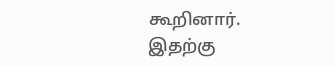கூறினார்.
இதற்கு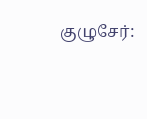குழுசேர்: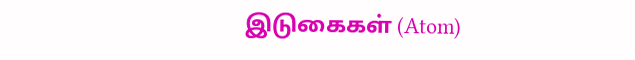இடுகைகள் (Atom)